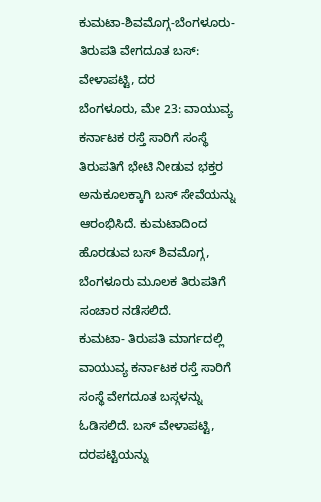ಕುಮಟಾ-ಶಿವಮೊಗ್ಗ-ಬೆಂಗಳೂರು-ತಿರುಪತಿ ವೇಗದೂತ ಬಸ್: ವೇಳಾಪಟ್ಟಿ, ದರ
ಬೆಂಗಳೂರು, ಮೇ 23: ವಾಯುವ್ಯ ಕರ್ನಾಟಕ ರಸ್ತೆ ಸಾರಿಗೆ ಸಂಸ್ಥೆ ತಿರುಪತಿಗೆ ಭೇಟಿ ನೀಡುವ ಭಕ್ತರ ಅನುಕೂಲಕ್ಕಾಗಿ ಬಸ್ ಸೇವೆಯನ್ನು ಆರಂಭಿಸಿದೆ. ಕುಮಟಾದಿಂದ ಹೊರಡುವ ಬಸ್ ಶಿವಮೊಗ್ಗ, ಬೆಂಗಳೂರು ಮೂಲಕ ತಿರುಪತಿಗೆ ಸಂಚಾರ ನಡೆಸಲಿದೆ.
ಕುಮಟಾ- ತಿರುಪತಿ ಮಾರ್ಗದಲ್ಲಿ ವಾಯುವ್ಯ ಕರ್ನಾಟಕ ರಸ್ತೆ ಸಾರಿಗೆ ಸಂಸ್ಥೆ ವೇಗದೂತ ಬಸ್ಗಳನ್ನು ಓಡಿಸಲಿದೆ. ಬಸ್ ವೇಳಾಪಟ್ಟಿ, ದರಪಟ್ಟಿಯನ್ನು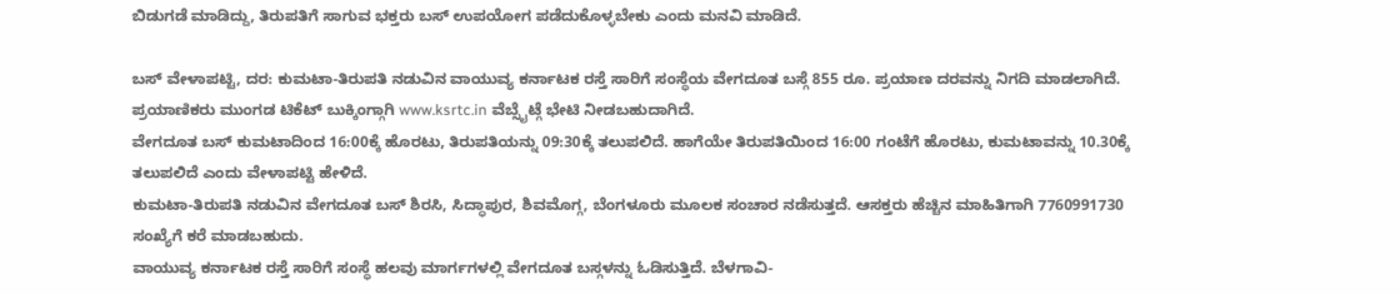ಬಿಡುಗಡೆ ಮಾಡಿದ್ದು, ತಿರುಪತಿಗೆ ಸಾಗುವ ಭಕ್ತರು ಬಸ್ ಉಪಯೋಗ ಪಡೆದುಕೊಳ್ಳಬೇಕು ಎಂದು ಮನವಿ ಮಾಡಿದೆ.

ಬಸ್ ವೇಳಾಪಟ್ಟಿ, ದರ: ಕುಮಟಾ-ತಿರುಪತಿ ನಡುವಿನ ವಾಯುವ್ಯ ಕರ್ನಾಟಕ ರಸ್ತೆ ಸಾರಿಗೆ ಸಂಸ್ಥೆಯ ವೇಗದೂತ ಬಸ್ಗೆ 855 ರೂ. ಪ್ರಯಾಣ ದರವನ್ನು ನಿಗದಿ ಮಾಡಲಾಗಿದೆ. ಪ್ರಯಾಣಿಕರು ಮುಂಗಡ ಟಿಕೆಟ್ ಬುಕ್ಕಿಂಗ್ಗಾಗಿ www.ksrtc.in ವೆಬ್ಸೈಟ್ಗೆ ಭೇಟಿ ನೀಡಬಹುದಾಗಿದೆ.
ವೇಗದೂತ ಬಸ್ ಕುಮಟಾದಿಂದ 16:00ಕ್ಕೆ ಹೊರಟು, ತಿರುಪತಿಯನ್ನು 09:30ಕ್ಕೆ ತಲುಪಲಿದೆ. ಹಾಗೆಯೇ ತಿರುಪತಿಯಿಂದ 16:00 ಗಂಟೆಗೆ ಹೊರಟು, ಕುಮಟಾವನ್ನು 10.30ಕ್ಕೆ ತಲುಪಲಿದೆ ಎಂದು ವೇಳಾಪಟ್ಟಿ ಹೇಳಿದೆ.
ಕುಮಟಾ-ತಿರುಪತಿ ನಡುವಿನ ವೇಗದೂತ ಬಸ್ ಶಿರಸಿ, ಸಿದ್ಧಾಪುರ, ಶಿವಮೊಗ್ಗ, ಬೆಂಗಳೂರು ಮೂಲಕ ಸಂಚಾರ ನಡೆಸುತ್ತದೆ. ಆಸಕ್ತರು ಹೆಚ್ಚಿನ ಮಾಹಿತಿಗಾಗಿ 7760991730 ಸಂಖ್ಯೆಗೆ ಕರೆ ಮಾಡಬಹುದು.
ವಾಯುವ್ಯ ಕರ್ನಾಟಕ ರಸ್ತೆ ಸಾರಿಗೆ ಸಂಸ್ಥೆ ಹಲವು ಮಾರ್ಗಗಳಲ್ಲಿ ವೇಗದೂತ ಬಸ್ಗಳನ್ನು ಓಡಿಸುತ್ತಿದೆ. ಬೆಳಗಾವಿ-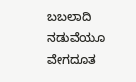ಬಬಲಾದಿ ನಡುವೆಯೂ ವೇಗದೂತ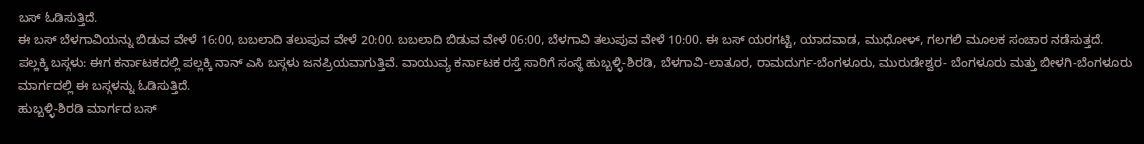ಬಸ್ ಓಡಿಸುತ್ತಿದೆ.
ಈ ಬಸ್ ಬೆಳಗಾವಿಯನ್ನು ಬಿಡುವ ವೇಳೆ 16:00, ಬಬಲಾದಿ ತಲುಪುವ ವೇಳೆ 20:00. ಬಬಲಾದಿ ಬಿಡುವ ವೇಳೆ 06:00, ಬೆಳಗಾವಿ ತಲುಪುವ ವೇಳೆ 10:00. ಈ ಬಸ್ ಯರಗಟ್ಟಿ, ಯಾದವಾಡ, ಮುಧೋಳ್, ಗಲಗಲಿ ಮೂಲಕ ಸಂಚಾರ ನಡೆಸುತ್ತದೆ.
ಪಲ್ಲಕ್ಕಿ ಬಸ್ಗಳು: ಈಗ ಕರ್ನಾಟಕದಲ್ಲಿ ಪಲ್ಲಕ್ಕಿ ನಾನ್ ಎಸಿ ಬಸ್ಗಳು ಜನಪ್ರಿಯವಾಗುತ್ತಿವೆ. ವಾಯುವ್ಯ ಕರ್ನಾಟಕ ರಸ್ತೆ ಸಾರಿಗೆ ಸಂಸ್ಥೆ ಹುಬ್ಬಳ್ಳಿ-ಶಿರಡಿ, ಬೆಳಗಾವಿ-ಲಾತೂರ, ರಾಮದುರ್ಗ-ಬೆಂಗಳೂರು, ಮುರುಡೇಶ್ವರ- ಬೆಂಗಳೂರು ಮತ್ತು ಬೀಳಗಿ-ಬೆಂಗಳೂರು ಮಾರ್ಗದಲ್ಲಿ ಈ ಬಸ್ಗಳನ್ನು ಓಡಿಸುತ್ತಿದೆ.
ಹುಬ್ಬಳ್ಳಿ-ಶಿರಡಿ ಮಾರ್ಗದ ಬಸ್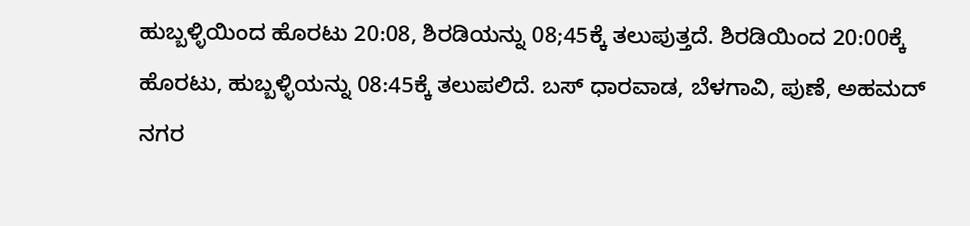ಹುಬ್ಬಳ್ಳಿಯಿಂದ ಹೊರಟು 20:08, ಶಿರಡಿಯನ್ನು 08;45ಕ್ಕೆ ತಲುಪುತ್ತದೆ. ಶಿರಡಿಯಿಂದ 20:00ಕ್ಕೆ ಹೊರಟು, ಹುಬ್ಬಳ್ಳಿಯನ್ನು 08:45ಕ್ಕೆ ತಲುಪಲಿದೆ. ಬಸ್ ಧಾರವಾಡ, ಬೆಳಗಾವಿ, ಪುಣೆ, ಅಹಮದ್ ನಗರ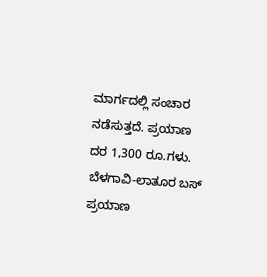ಮಾರ್ಗದಲ್ಲಿ ಸಂಚಾರ ನಡೆಸುತ್ತದೆ. ಪ್ರಯಾಣ ದರ 1,300 ರೂ.ಗಳು.
ಬೆಳಗಾವಿ-ಲಾತೂರ ಬಸ್ ಪ್ರಯಾಣ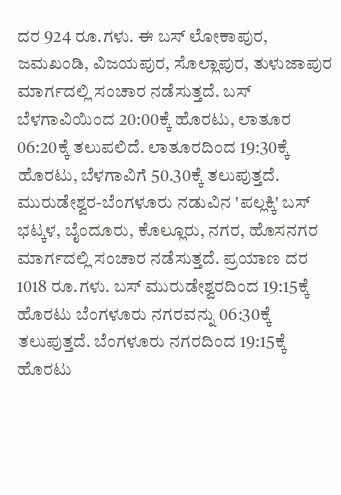ದರ 924 ರೂ.ಗಳು. ಈ ಬಸ್ ಲೋಕಾಪುರ, ಜಮಖಂಡಿ, ವಿಜಯಪುರ, ಸೊಲ್ಲಾಪುರ, ತುಳುಜಾಪುರ ಮಾರ್ಗದಲ್ಲಿ ಸಂಚಾರ ನಡೆಸುತ್ತದೆ. ಬಸ್ ಬೆಳಗಾವಿಯಿಂದ 20:00ಕ್ಕೆ ಹೊರಟು, ಲಾತೂರ 06:20ಕ್ಕೆ ತಲುಪಲಿದೆ. ಲಾತೂರದಿಂದ 19:30ಕ್ಕೆ ಹೊರಟು, ಬೆಳಗಾವಿಗೆ 50.30ಕ್ಕೆ ತಲುಪುತ್ತದೆ.
ಮುರುಡೇಶ್ವರ-ಬೆಂಗಳೂರು ನಡುವಿನ 'ಪಲ್ಲಕ್ಕಿ' ಬಸ್ ಭಟ್ಕಳ, ಬೈಂದೂರು, ಕೊಲ್ಲೂರು, ನಗರ, ಹೊಸನಗರ ಮಾರ್ಗದಲ್ಲಿ ಸಂಚಾರ ನಡೆಸುತ್ತದೆ. ಪ್ರಯಾಣ ದರ 1018 ರೂ.ಗಳು. ಬಸ್ ಮುರುಡೇಶ್ವರದಿಂದ 19:15ಕ್ಕೆ ಹೊರಟು ಬೆಂಗಳೂರು ನಗರವನ್ನು 06:30ಕ್ಕೆ ತಲುಪುತ್ತದೆ. ಬೆಂಗಳೂರು ನಗರದಿಂದ 19:15ಕ್ಕೆ ಹೊರಟು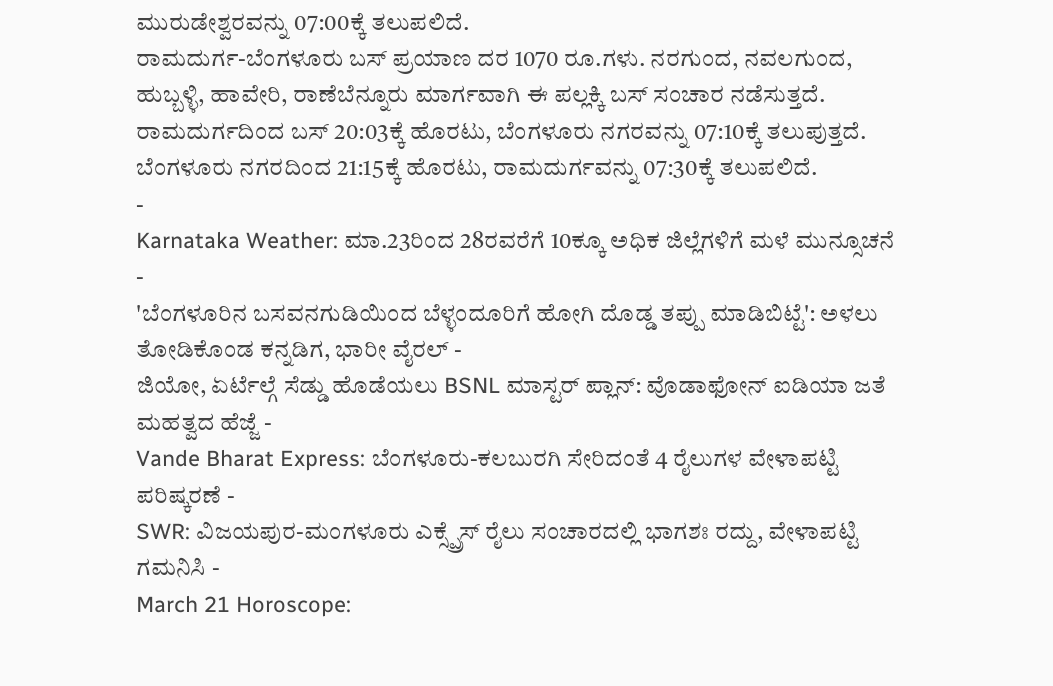ಮುರುಡೇಶ್ವರವನ್ನು 07:00ಕ್ಕೆ ತಲುಪಲಿದೆ.
ರಾಮದುರ್ಗ-ಬೆಂಗಳೂರು ಬಸ್ ಪ್ರಯಾಣ ದರ 1070 ರೂ.ಗಳು. ನರಗುಂದ, ನವಲಗುಂದ, ಹುಬ್ಬಳ್ಳಿ, ಹಾವೇರಿ, ರಾಣೆಬೆನ್ನೂರು ಮಾರ್ಗವಾಗಿ ಈ ಪಲ್ಲಕ್ಕಿ ಬಸ್ ಸಂಚಾರ ನಡೆಸುತ್ತದೆ. ರಾಮದುರ್ಗದಿಂದ ಬಸ್ 20:03ಕ್ಕೆ ಹೊರಟು, ಬೆಂಗಳೂರು ನಗರವನ್ನು 07:10ಕ್ಕೆ ತಲುಪುತ್ತದೆ. ಬೆಂಗಳೂರು ನಗರದಿಂದ 21:15ಕ್ಕೆ ಹೊರಟು, ರಾಮದುರ್ಗವನ್ನು 07:30ಕ್ಕೆ ತಲುಪಲಿದೆ.
-
Karnataka Weather: ಮಾ.23ರಿಂದ 28ರವರೆಗೆ 10ಕ್ಕೂ ಅಧಿಕ ಜಿಲ್ಲೆಗಳಿಗೆ ಮಳೆ ಮುನ್ಸೂಚನೆ -
'ಬೆಂಗಳೂರಿನ ಬಸವನಗುಡಿಯಿಂದ ಬೆಳ್ಳಂದೂರಿಗೆ ಹೋಗಿ ದೊಡ್ಡ ತಪ್ಪು ಮಾಡಿಬಿಟ್ಟೆ': ಅಳಲು ತೋಡಿಕೊಂಡ ಕನ್ನಡಿಗ, ಭಾರೀ ವೈರಲ್ -
ಜಿಯೋ, ಏರ್ಟೆಲ್ಗೆ ಸೆಡ್ಡು ಹೊಡೆಯಲು BSNL ಮಾಸ್ಟರ್ ಪ್ಲಾನ್: ವೊಡಾಫೋನ್ ಐಡಿಯಾ ಜತೆ ಮಹತ್ವದ ಹೆಜ್ಜೆ -
Vande Bharat Express: ಬೆಂಗಳೂರು-ಕಲಬುರಗಿ ಸೇರಿದಂತೆ 4 ರೈಲುಗಳ ವೇಳಾಪಟ್ಟಿ ಪರಿಷ್ಕರಣೆ -
SWR: ವಿಜಯಪುರ-ಮಂಗಳೂರು ಎಕ್ಸ್ಪ್ರೆಸ್ ರೈಲು ಸಂಚಾರದಲ್ಲಿ ಭಾಗಶಃ ರದ್ದು, ವೇಳಾಪಟ್ಟಿ ಗಮನಿಸಿ -
March 21 Horoscope: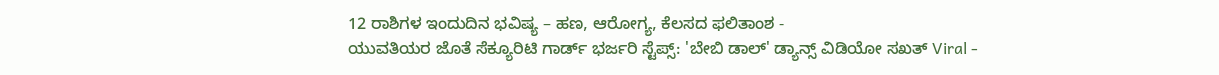12 ರಾಶಿಗಳ ಇಂದುದಿನ ಭವಿಷ್ಯ – ಹಣ, ಆರೋಗ್ಯ, ಕೆಲಸದ ಫಲಿತಾಂಶ -
ಯುವತಿಯರ ಜೊತೆ ಸೆಕ್ಯೂರಿಟಿ ಗಾರ್ಡ್ ಭರ್ಜರಿ ಸ್ಟೆಪ್ಸ್: 'ಬೇಬಿ ಡಾಲ್' ಡ್ಯಾನ್ಸ್ ವಿಡಿಯೋ ಸಖತ್ Viral -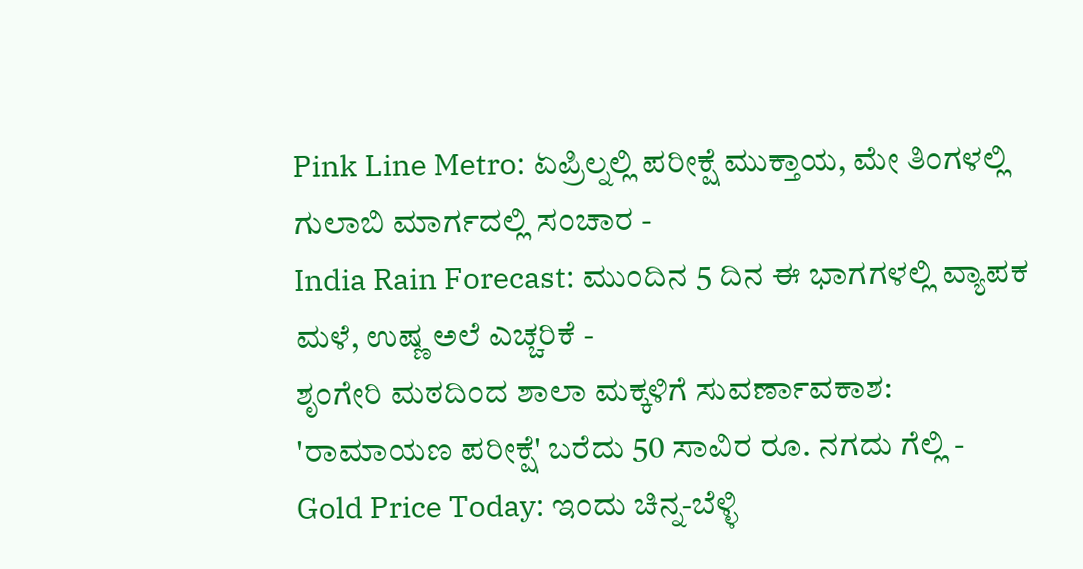Pink Line Metro: ಏಪ್ರಿಲ್ನಲ್ಲಿ ಪರೀಕ್ಷೆ ಮುಕ್ತಾಯ, ಮೇ ತಿಂಗಳಲ್ಲಿ ಗುಲಾಬಿ ಮಾರ್ಗದಲ್ಲಿ ಸಂಚಾರ -
India Rain Forecast: ಮುಂದಿನ 5 ದಿನ ಈ ಭಾಗಗಳಲ್ಲಿ ವ್ಯಾಪಕ ಮಳೆ, ಉಷ್ಣ ಅಲೆ ಎಚ್ಚರಿಕೆ -
ಶೃಂಗೇರಿ ಮಠದಿಂದ ಶಾಲಾ ಮಕ್ಕಳಿಗೆ ಸುವರ್ಣಾವಕಾಶ: 'ರಾಮಾಯಣ ಪರೀಕ್ಷೆ' ಬರೆದು 50 ಸಾವಿರ ರೂ. ನಗದು ಗೆಲ್ಲಿ -
Gold Price Today: ಇಂದು ಚಿನ್ನ-ಬೆಳ್ಳಿ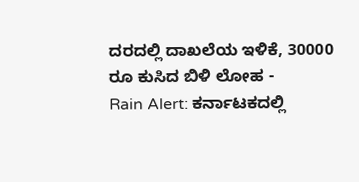ದರದಲ್ಲಿ ದಾಖಲೆಯ ಇಳಿಕೆ, 30000 ರೂ ಕುಸಿದ ಬಿಳಿ ಲೋಹ -
Rain Alert: ಕರ್ನಾಟಕದಲ್ಲಿ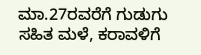ಮಾ.27ರವರೆಗೆ ಗುಡುಗು ಸಹಿತ ಮಳೆ, ಕರಾವಳಿಗೆ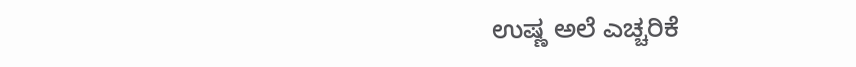ಉಷ್ಣ ಅಲೆ ಎಚ್ಚರಿಕೆ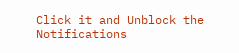Click it and Unblock the Notifications